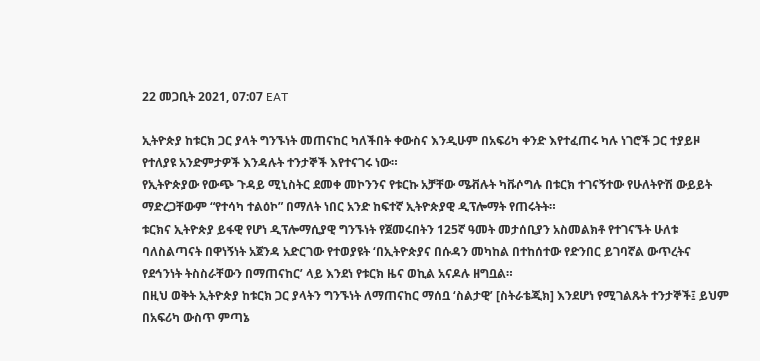22 መጋቢት 2021, 07:07 EAT

ኢትዮጵያ ከቱርክ ጋር ያላት ግንኙነት መጠናከር ካለችበት ቀውስና እንዲሁም በአፍሪካ ቀንድ እየተፈጠሩ ካሉ ነገሮች ጋር ተያይዞ የተለያዩ አንድምታዎች እንዳሉት ተንታኞች እየተናገሩ ነው።
የኢትዮጵያው የውጭ ጉዳይ ሚኒስትር ደመቀ መኮንንና የቱርኩ አቻቸው ሜቭሉት ካቩሶግሉ በቱርክ ተገናኝተው የሁለትዮሽ ውይይት ማድረጋቸውም “የተሳካ ተልዕኮ” በማለት ነበር አንድ ከፍተኛ ኢትዮጵያዊ ዲፕሎማት የጠሩትት።
ቱርክና ኢትዮጵያ ይፋዊ የሆነ ዲፕሎማሲያዊ ግንኙነት የጀመሩበትን 125ኛ ዓመት መታሰቢያን አስመልክቶ የተገናኙት ሁለቱ ባለስልጣናት በዋነኝነት አጀንዳ አድርገው የተወያዩት ‘በኢትዮጵያና በሱዳን መካከል በተከሰተው የድንበር ይገባኛል ውጥረትና የደኅንነት ትስስራቸውን በማጠናከር’ ላይ እንደነ የቱርክ ዜና ወኪል አናዶሉ ዘግቧል።
በዚህ ወቅት ኢትዮጵያ ከቱርክ ጋር ያላትን ግንኙነት ለማጠናከር ማሰቧ ‘ስልታዊ’ [ስትራቴጂክ] እንደሆነ የሚገልጹት ተንታኞች፤ ይህም በአፍሪካ ውስጥ ምጣኔ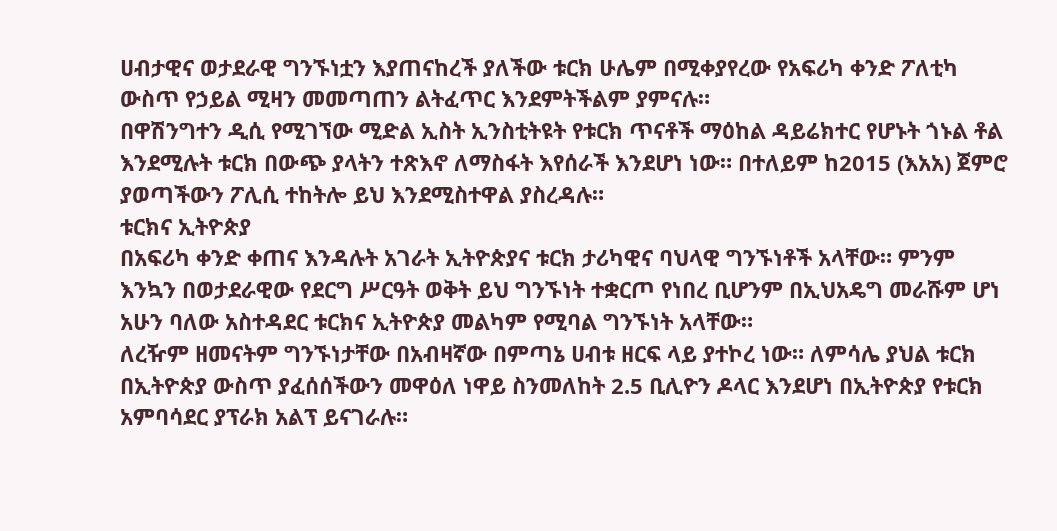ሀብታዊና ወታደራዊ ግንኙነቷን እያጠናከረች ያለችው ቱርክ ሁሌም በሚቀያየረው የአፍሪካ ቀንድ ፖለቲካ ውስጥ የኃይል ሚዛን መመጣጠን ልትፈጥር እንደምትችልም ያምናሉ።
በዋሽንግተን ዲሲ የሚገኘው ሚድል ኢስት ኢንስቲትዩት የቱርክ ጥናቶች ማዕከል ዳይሬክተር የሆኑት ጎኑል ቶል እንደሚሉት ቱርክ በውጭ ያላትን ተጽእኖ ለማስፋት እየሰራች እንደሆነ ነው። በተለይም ከ2015 (እአአ) ጀምሮ ያወጣችውን ፖሊሲ ተከትሎ ይህ እንደሚስተዋል ያስረዳሉ።
ቱርክና ኢትዮጵያ
በአፍሪካ ቀንድ ቀጠና እንዳሉት አገራት ኢትዮጵያና ቱርክ ታሪካዊና ባህላዊ ግንኙነቶች አላቸው። ምንም እንኳን በወታደራዊው የደርግ ሥርዓት ወቅት ይህ ግንኙነት ተቋርጦ የነበረ ቢሆንም በኢህአዴግ መራሹም ሆነ አሁን ባለው አስተዳደር ቱርክና ኢትዮጵያ መልካም የሚባል ግንኙነት አላቸው።
ለረዥም ዘመናትም ግንኙነታቸው በአብዛኛው በምጣኔ ሀብቱ ዘርፍ ላይ ያተኮረ ነው። ለምሳሌ ያህል ቱርክ በኢትዮጵያ ውስጥ ያፈሰሰችውን መዋዕለ ነዋይ ስንመለከት 2.5 ቢሊዮን ዶላር እንደሆነ በኢትዮጵያ የቱርክ አምባሳደር ያፕራክ አልፕ ይናገራሉ።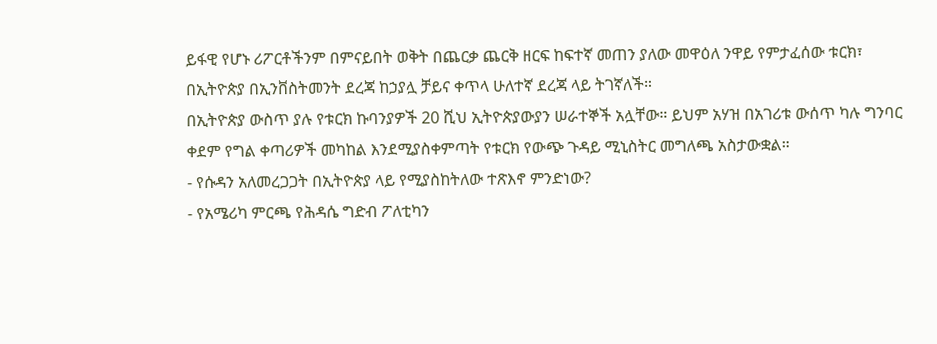ይፋዊ የሆኑ ሪፖርቶችንም በምናይበት ወቅት በጨርቃ ጨርቅ ዘርፍ ከፍተኛ መጠን ያለው መዋዕለ ንዋይ የምታፈሰው ቱርክ፣ በኢትዮጵያ በኢንቨስትመንት ደረጃ ከኃያሏ ቻይና ቀጥላ ሁለተኛ ደረጃ ላይ ትገኛለች።
በኢትዮጵያ ውስጥ ያሉ የቱርክ ኩባንያዎች 20 ሺህ ኢትዮጵያውያን ሠራተኞች አሏቸው። ይህም አሃዝ በአገሪቱ ውሰጥ ካሉ ግንባር ቀደም የግል ቀጣሪዎች መካከል እንደሚያስቀምጣት የቱርክ የውጭ ጉዳይ ሚኒስትር መግለጫ አስታውቋል።
- የሱዳን አለመረጋጋት በኢትዮጵያ ላይ የሚያስከትለው ተጽእኖ ምንድነው?
- የአሜሪካ ምርጫ የሕዳሴ ግድብ ፖለቲካን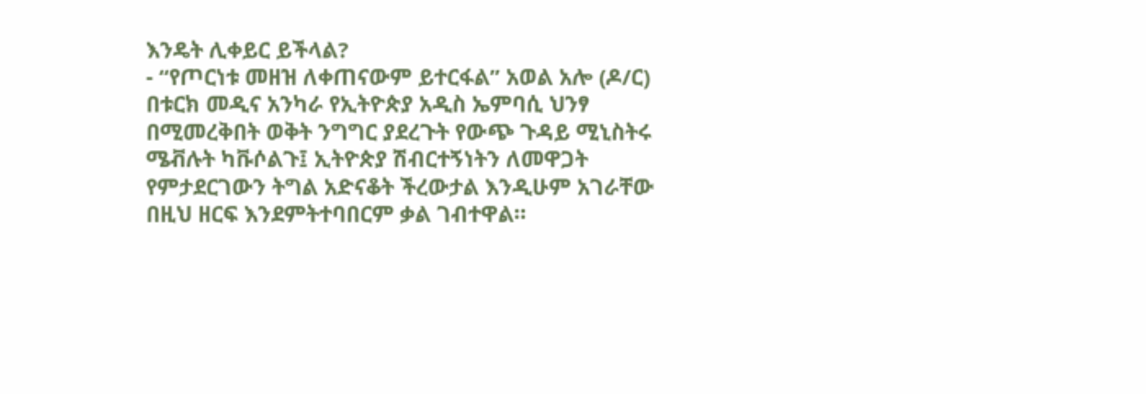እንዴት ሊቀይር ይችላል?
- “የጦርነቱ መዘዝ ለቀጠናውም ይተርፋል” አወል አሎ (ዶ/ር)
በቱርክ መዲና አንካራ የኢትዮጵያ አዲስ ኤምባሲ ህንፃ በሚመረቅበት ወቅት ንግግር ያደረጉት የውጭ ጉዳይ ሚኒስትሩ ሜቭሉት ካቩሶልጉ፤ ኢትዮጵያ ሽብርተኝነትን ለመዋጋት የምታደርገውን ትግል አድናቆት ችረውታል እንዲሁም አገራቸው በዚህ ዘርፍ እንደምትተባበርም ቃል ገብተዋል።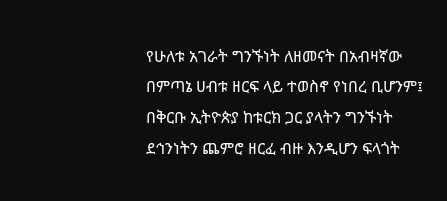የሁለቱ አገራት ግንኙነት ለዘመናት በአብዛኛው በምጣኔ ሀብቱ ዘርፍ ላይ ተወስኖ የነበረ ቢሆንም፤ በቅርቡ ኢትዮጵያ ከቱርክ ጋር ያላትን ግንኙነት ደኅንነትን ጨምሮ ዘርፈ ብዙ እንዲሆን ፍላጎት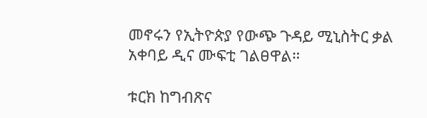መኖሩን የኢትዮጵያ የውጭ ጉዳይ ሚኒስትር ቃል አቀባይ ዲና ሙፍቲ ገልፀዋል።

ቱርክ ከግብጽና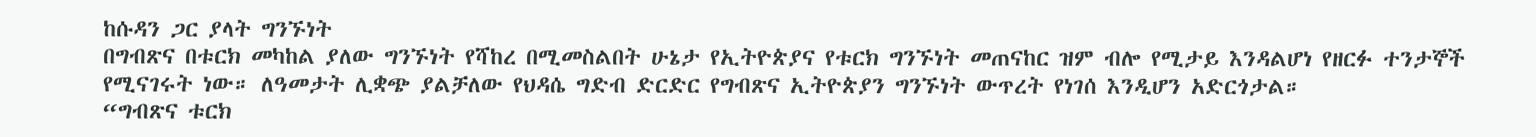ከሱዳን ጋር ያላት ግንኙነት
በግብጽና በቱርክ መካከል ያለው ግንኙነት የሻከረ በሚመስልበት ሁኔታ የኢትዮጵያና የቱርክ ግንኙነት መጠናከር ዝም ብሎ የሚታይ እንዳልሆነ የዘርፉ ተንታኞች የሚናገሩት ነው። ለዓመታት ሊቋጭ ያልቻለው የህዳሴ ግድብ ድርድር የግብጽና ኢትዮጵያን ግንኙነት ውጥረት የነገሰ እንዲሆን አድርጎታል።
“ግብጽና ቱርክ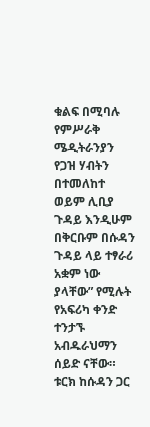ቁልፍ በሚባሉ የምሥራቅ ሜዲትራንያን የጋዝ ሃብትን በተመለከተ ወይም ሊቢያ ጉዳይ እንዲሁም በቅርቡም በሱዳን ጉዳይ ላይ ተፃራሪ አቋም ነው ያላቸው” የሚሉት የአፍሪካ ቀንድ ተንታኙ አብዱራህማን ሰይድ ናቸው።
ቱርክ ከሱዳን ጋር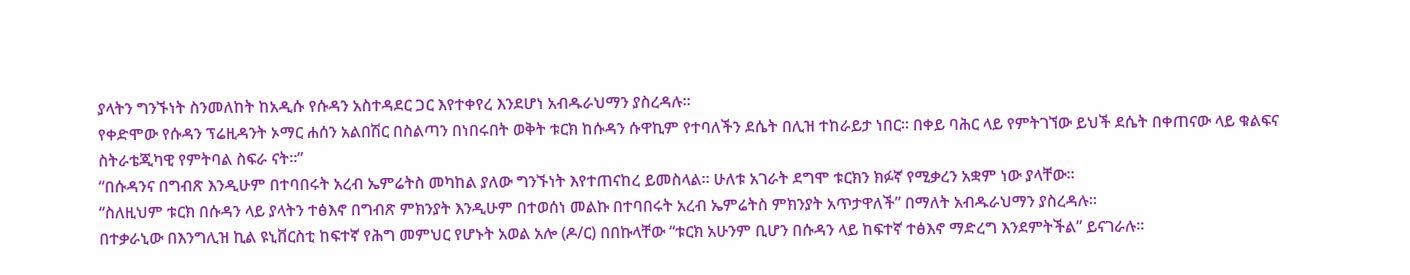ያላትን ግንኙነት ስንመለከት ከአዲሱ የሱዳን አስተዳደር ጋር እየተቀየረ እንደሆነ አብዱራህማን ያስረዳሉ።
የቀድሞው የሱዳን ፕሬዚዳንት ኦማር ሐሰን አልበሽር በስልጣን በነበሩበት ወቅት ቱርክ ከሱዳን ሱዋኪም የተባለችን ደሴት በሊዝ ተከራይታ ነበር። በቀይ ባሕር ላይ የምትገኘው ይህች ደሴት በቀጠናው ላይ ቁልፍና ስትራቴጂካዊ የምትባል ስፍራ ናት።”
“በሱዳንና በግብጽ እንዲሁም በተባበሩት አረብ ኤምሬትስ መካከል ያለው ግንኙነት እየተጠናከረ ይመስላል። ሁለቱ አገራት ደግሞ ቱርክን ክፉኛ የሚቃረን አቋም ነው ያላቸው።
“ስለዚህም ቱርክ በሱዳን ላይ ያላትን ተፅእኖ በግብጽ ምክንያት እንዲሁም በተወሰነ መልኩ በተባበሩት አረብ ኤምሬትስ ምክንያት አጥታዋለች” በማለት አብዱራህማን ያስረዳሉ።
በተቃራኒው በእንግሊዝ ኪል ዩኒቨርስቲ ከፍተኛ የሕግ መምህር የሆኑት አወል አሎ (ዶ/ር) በበኩላቸው “ቱርክ አሁንም ቢሆን በሱዳን ላይ ከፍተኛ ተፅእኖ ማድረግ እንደምትችል” ይናገራሉ።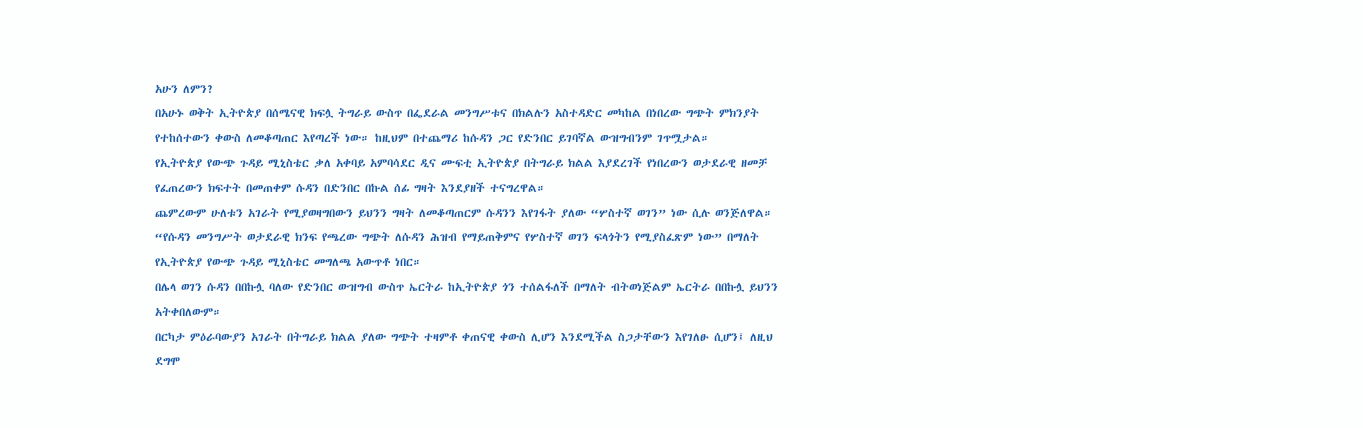አሁን ለምን?
በአሁኑ ወቅት ኢትዮጵያ በሰሜናዊ ክፍሏ ትግራይ ውስጥ በፌደራል መንግሥቱና በክልሉን አስተዳድር መካከል በነበረው ግጭት ምክንያት የተከሰተውን ቀውስ ለመቆጣጠር እየጣረች ነው። ከዚህም በተጨማሪ ከሱዳን ጋር የድንበር ይገባኛል ውዝግብንም ገጥሟታል።
የኢትዮጵያ የውጭ ጉዳይ ሚኒስቴር ቃለ አቀባይ አምባሳደር ዲና ሙፍቲ ኢትዮጵያ በትግራይ ክልል እያደረገች የነበረውን ወታደራዊ ዘመቻ የፈጠረውን ክፍተት በመጠቀም ሱዳን በድንበር በኩል ሰፊ ግዛት እንደያዘች ተናግረዋል።
ጨምረውም ሁለቱን አገራት የሚያወዛግበውን ይህንን ግዛት ለመቆጣጠርም ሱዳንን እየገፋት ያለው “ሦስተኛ ወገን” ነው ሲሉ ወንጅለዋል።
“የሱዳን መንግሥት ወታደራዊ ክንፍ የጫረው ግጭት ለሱዳን ሕዝብ የማይጠቅምና የሦስተኛ ወገን ፍላጎትን የሚያስፈጽም ነው” በማለት የኢትዮጵያ የውጭ ጉዳይ ሚኒስቴር መግለጫ አውጥቶ ነበር።
በሌላ ወገን ሱዳን በበኩሏ ባለው የድንበር ውዝግብ ውስጥ ኤርትራ ከኢትዮጵያ ጎን ተሰልፋለች በማለት ብትወነጅልም ኤርትራ በበኩሏ ይህንን አትቀበለውም።
በርካታ ምዕራባውያን አገራት በትግራይ ክልል ያለው ግጭት ተዛምቶ ቀጠናዊ ቀውስ ሊሆን እንደሚችል ስጋታቸውን እየገለፁ ሲሆን፤ ለዚህ ደግሞ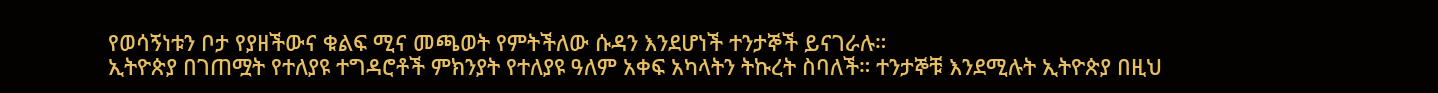የወሳኝነቱን ቦታ የያዘችውና ቁልፍ ሚና መጫወት የምትችለው ሱዳን እንደሆነች ተንታኞች ይናገራሉ።
ኢትዮጵያ በገጠሟት የተለያዩ ተግዳሮቶች ምክንያት የተለያዩ ዓለም አቀፍ አካላትን ትኩረት ስባለች። ተንታኞቹ እንደሚሉት ኢትዮጵያ በዚህ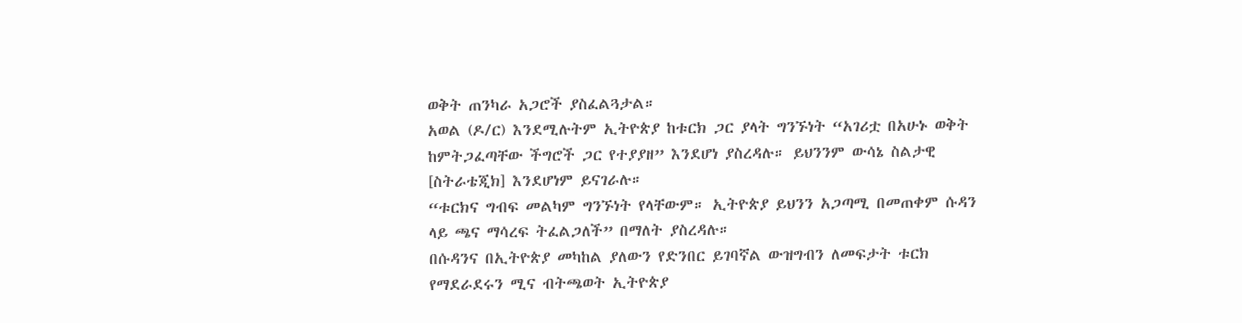ወቅት ጠንካራ አጋሮች ያስፈልጓታል።
አወል (ዶ/ር) እንደሚሉትም ኢትዮጵያ ከቱርክ ጋር ያላት ግንኙነት “አገሪቷ በአሁኑ ወቅት ከምትጋፈጣቸው ችግሮች ጋር የተያያዘ” እንደሆነ ያስረዳሉ። ይህንንም ውሳኔ ስልታዊ [ስትራቴጂክ] እንደሆነም ይናገራሉ።
“ቱርክና ግብፍ መልካም ግንኙነት የላቸውም። ኢትዮጵያ ይህንን አጋጣሚ በመጠቀም ሱዳን ላይ ጫና ማሳረፍ ትፈልጋለች” በማለት ያስረዳሉ።
በሱዳንና በኢትዮጵያ መካከል ያለውን የድንበር ይገባኛል ውዝግብን ለመፍታት ቱርክ የማደራደሩን ሚና ብትጫወት ኢትዮጵያ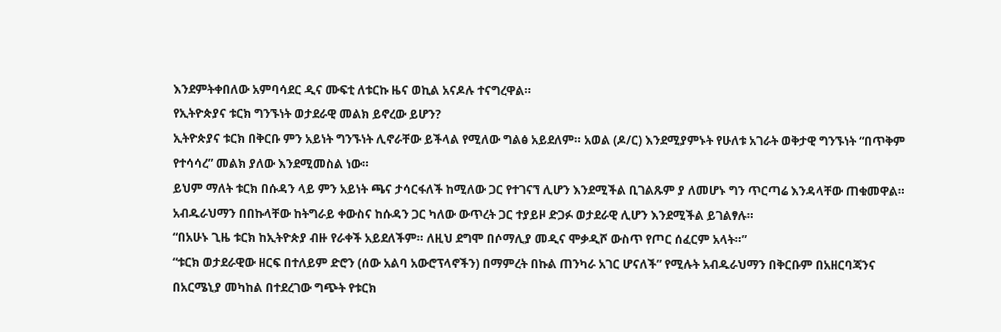እንደምትቀበለው አምባሳደር ዲና ሙፍቲ ለቱርኩ ዜና ወኪል አናዶሉ ተናግረዋል።
የኢትዮጵያና ቱርክ ግንኙነት ወታደራዊ መልክ ይኖረው ይሆን?
ኢትዮጵያና ቱርክ በቅርቡ ምን አይነት ግንኙነት ሊኖራቸው ይችላል የሚለው ግልፅ አይደለም። አወል (ዶ/ር) እንደሚያምኑት የሁለቱ አገራት ወቅታዊ ግንኙነት “በጥቅም የተሳሳረ” መልክ ያለው እንደሚመስል ነው።
ይህም ማለት ቱርክ በሱዳን ላይ ምን አይነት ጫና ታሳርፋለች ከሚለው ጋር የተገናኘ ሊሆን እንደሚችል ቢገልጹም ያ ለመሆኑ ግን ጥርጣሬ እንዳላቸው ጠቁመዋል።
አብዱራህማን በበኩላቸው ከትግራይ ቀውስና ከሱዳን ጋር ካለው ውጥረት ጋር ተያይዞ ድጋፉ ወታደራዊ ሊሆን እንደሚችል ይገልፃሉ።
“በአሁኑ ጊዜ ቱርክ ከኢትዮጵያ ብዙ የራቀች አይደለችም። ለዚህ ደግሞ በሶማሊያ መዲና ሞቃዲሾ ውስጥ የጦር ሰፈርም አላት።”
“ቱርክ ወታደራዊው ዘርፍ በተለይም ድሮን (ሰው አልባ አውሮፕላኖችን) በማምረት በኩል ጠንካራ አገር ሆናለች” የሚሉት አብዱራህማን በቅርቡም በአዘርባጃንና በአርሜኒያ መካከል በተደረገው ግጭት የቱርክ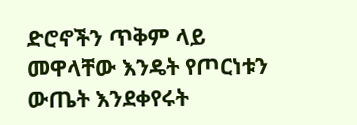ድሮኖችን ጥቅም ላይ መዋላቸው እንዴት የጦርነቱን ውጤት እንደቀየሩት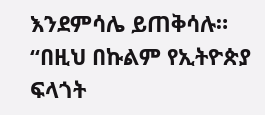እንደምሳሌ ይጠቅሳሉ።
“በዚህ በኩልም የኢትዮጵያ ፍላጎት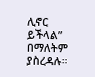ሊኖር ይችላል” በማለትም ያስረዳሉ።